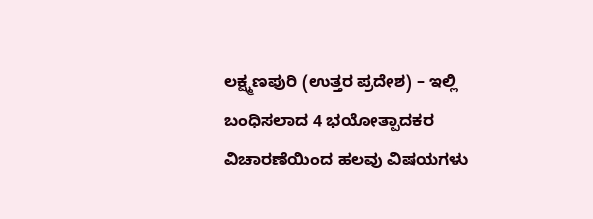ಲಕ್ಷ್ಮಣಪುರಿ (ಉತ್ತರ ಪ್ರದೇಶ) – ಇಲ್ಲಿ ಬಂಧಿಸಲಾದ 4 ಭಯೋತ್ಪಾದಕರ ವಿಚಾರಣೆಯಿಂದ ಹಲವು ವಿಷಯಗಳು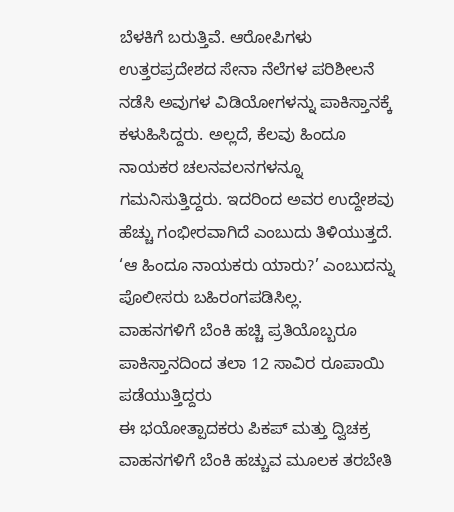ಬೆಳಕಿಗೆ ಬರುತ್ತಿವೆ. ಆರೋಪಿಗಳು ಉತ್ತರಪ್ರದೇಶದ ಸೇನಾ ನೆಲೆಗಳ ಪರಿಶೀಲನೆ ನಡೆಸಿ ಅವುಗಳ ವಿಡಿಯೋಗಳನ್ನು ಪಾಕಿಸ್ತಾನಕ್ಕೆ ಕಳುಹಿಸಿದ್ದರು. ಅಲ್ಲದೆ, ಕೆಲವು ಹಿಂದೂ ನಾಯಕರ ಚಲನವಲನಗಳನ್ನೂ ಗಮನಿಸುತ್ತಿದ್ದರು. ಇದರಿಂದ ಅವರ ಉದ್ದೇಶವು ಹೆಚ್ಚು ಗಂಭೀರವಾಗಿದೆ ಎಂಬುದು ತಿಳಿಯುತ್ತದೆ. ‘ಆ ಹಿಂದೂ ನಾಯಕರು ಯಾರು?’ ಎಂಬುದನ್ನು ಪೊಲೀಸರು ಬಹಿರಂಗಪಡಿಸಿಲ್ಲ.
ವಾಹನಗಳಿಗೆ ಬೆಂಕಿ ಹಚ್ಚಿ ಪ್ರತಿಯೊಬ್ಬರೂ ಪಾಕಿಸ್ತಾನದಿಂದ ತಲಾ 12 ಸಾವಿರ ರೂಪಾಯಿ ಪಡೆಯುತ್ತಿದ್ದರು
ಈ ಭಯೋತ್ಪಾದಕರು ಪಿಕಪ್ ಮತ್ತು ದ್ವಿಚಕ್ರ ವಾಹನಗಳಿಗೆ ಬೆಂಕಿ ಹಚ್ಚುವ ಮೂಲಕ ತರಬೇತಿ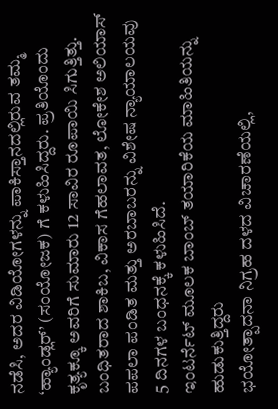ನಡೆಸಿ, ಅದರ ವಿಡಿಯೋಗಳನ್ನು ಪಾಕಿಸ್ತಾನದಲ್ಲಿರುವ ತಮ್ಮ ‘ಹ್ಯಾಂಡ್ಲರ್’ (ಸಂಯೋಜಕ) ಗೆ ಕಳುಹಿಸಿದ್ದರು. ಪ್ರತಿಯೊಂದು ಕೃತ್ಯಕ್ಕೂ ಅವರಿಗೆ ಸುಮಾರು 12 ಸಾವಿರ ರೂಪಾಯಿ ಸಿಗುತ್ತಿತ್ತು. ಬಂಧಿತರಾದ ಶಾಕಿಬ, ವಿಕಾಸ ಗೆಹಲಾವತ, ಲೋಕೇಶ ಅಲಿಯಾಸ್ ಪಪಲಾ ಪಂಡಿತ ಮತ್ತು ಅರಬಾಬರನ್ನು ವಿಶೇಷ ನ್ಯಾಯಾಲಯವು 5 ದಿನಗಳ ಬಂಧನಕ್ಕೆ ಕಳುಹಿಸಿದೆ.
ಇಂಟರ್ನೆಟ್ ಮೂಲಕ ಬಾಂಬ್ ತಯಾರಿಕೆಯ ಮಾಹಿತಿಯನ್ನು ಹುಡುಕುತ್ತಿದ್ದರು
ಭಯೋತ್ಪಾದನಾ ನಿಗ್ರಹ ದಳದ ವಿಚಾರಣೆಯಲ್ಲಿ,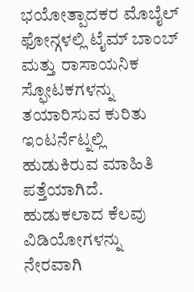ಭಯೋತ್ಪಾದಕರ ಮೊಬೈಲ್ ಫೋನ್ಗಳಲ್ಲಿ ಟೈಮ್ ಬಾಂಬ್ ಮತ್ತು ರಾಸಾಯನಿಕ ಸ್ಫೋಟಕಗಳನ್ನು ತಯಾರಿಸುವ ಕುರಿತು ಇಂಟರ್ನೆಟ್ನಲ್ಲಿ ಹುಡುಕಿರುವ ಮಾಹಿತಿ ಪತ್ತೆಯಾಗಿದೆ. ಹುಡುಕಲಾದ ಕೆಲವು ವಿಡಿಯೋಗಳನ್ನು ನೇರವಾಗಿ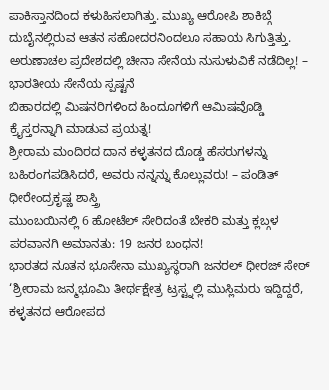ಪಾಕಿಸ್ತಾನದಿಂದ ಕಳುಹಿಸಲಾಗಿತ್ತು. ಮುಖ್ಯ ಆರೋಪಿ ಶಾಕಿಬ್ಗೆ ದುಬೈನಲ್ಲಿರುವ ಆತನ ಸಹೋದರನಿಂದಲೂ ಸಹಾಯ ಸಿಗುತ್ತಿತ್ತು.
ಅರುಣಾಚಲ ಪ್ರದೇಶದಲ್ಲಿ ಚೀನಾ ಸೇನೆಯ ನುಸುಳುವಿಕೆ ನಡೆದಿಲ್ಲ! – ಭಾರತೀಯ ಸೇನೆಯ ಸ್ಪಷ್ಟನೆ
ಬಿಹಾರದಲ್ಲಿ ಮಿಷನರಿಗಳಿಂದ ಹಿಂದೂಗಳಿಗೆ ಆಮಿಷವೊಡ್ಡಿ ಕ್ರೈಸ್ತರನ್ನಾಗಿ ಮಾಡುವ ಪ್ರಯತ್ನ!
ಶ್ರೀರಾಮ ಮಂದಿರದ ದಾನ ಕಳ್ಳತನದ ದೊಡ್ಡ ಹೆಸರುಗಳನ್ನು ಬಹಿರಂಗಪಡಿಸಿದರೆ, ಅವರು ನನ್ನನ್ನು ಕೊಲ್ಲುವರು! – ಪಂಡಿತ್ ಧೀರೇಂದ್ರಕೃಷ್ಣ ಶಾಸ್ತ್ರಿ
ಮುಂಬಯಿನಲ್ಲಿ 6 ಹೋಟೆಲ್ ಸೇರಿದಂತೆ ಬೇಕರಿ ಮತ್ತು ಕ್ಲಬ್ಗಳ ಪರವಾನಗಿ ಅಮಾನತು: 19 ಜನರ ಬಂಧನ!
ಭಾರತದ ನೂತನ ಭೂಸೇನಾ ಮುಖ್ಯಸ್ಥರಾಗಿ ಜನರಲ್ ಧೀರಜ್ ಸೇಠ್
‘ಶ್ರೀರಾಮ ಜನ್ಮಭೂಮಿ ತೀರ್ಥಕ್ಷೇತ್ರ ಟ್ರಸ್ಟ್ನಲ್ಲಿ ಮುಸ್ಲಿಮರು ಇದ್ದಿದ್ದರೆ, ಕಳ್ಳತನದ ಆರೋಪದ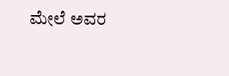ಮೇಲೆ ಅವರ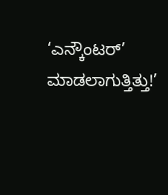‘ಎನ್ಕೌಂಟರ್’ ಮಾಡಲಾಗುತ್ತಿತ್ತು!’